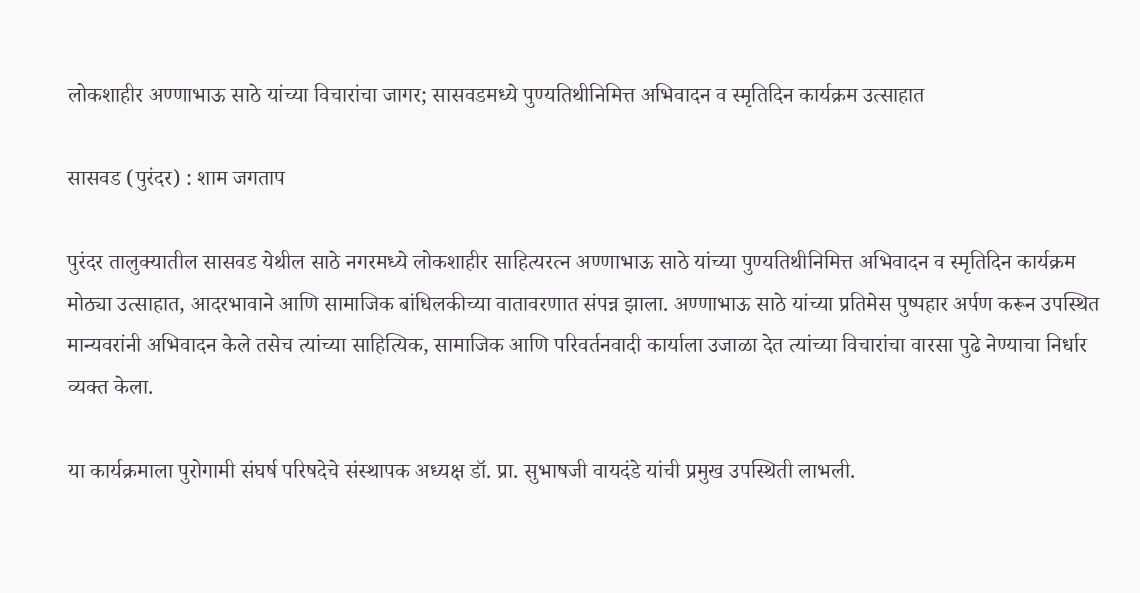लोकशाहीर अण्णाभाऊ साठे यांच्या विचारांचा जागर; सासवडमध्ये पुण्यतिथीनिमित्त अभिवादन व स्मृतिदिन कार्यक्रम उत्साहात

सासवड (पुरंदर) : शाम जगताप

पुरंदर तालुक्यातील सासवड येथील साठे नगरमध्ये लोकशाहीर साहित्यरत्न अण्णाभाऊ साठे यांच्या पुण्यतिथीनिमित्त अभिवादन व स्मृतिदिन कार्यक्रम मोठ्या उत्साहात, आदरभावाने आणि सामाजिक बांधिलकीच्या वातावरणात संपन्न झाला. अण्णाभाऊ साठे यांच्या प्रतिमेस पुष्पहार अर्पण करून उपस्थित मान्यवरांनी अभिवादन केले तसेच त्यांच्या साहित्यिक, सामाजिक आणि परिवर्तनवादी कार्याला उजाळा देत त्यांच्या विचारांचा वारसा पुढे नेण्याचा निर्धार व्यक्त केला.

या कार्यक्रमाला पुरोगामी संघर्ष परिषदेचे संस्थापक अध्यक्ष डॉ. प्रा. सुभाषजी वायदंडे यांची प्रमुख उपस्थिती लाभली.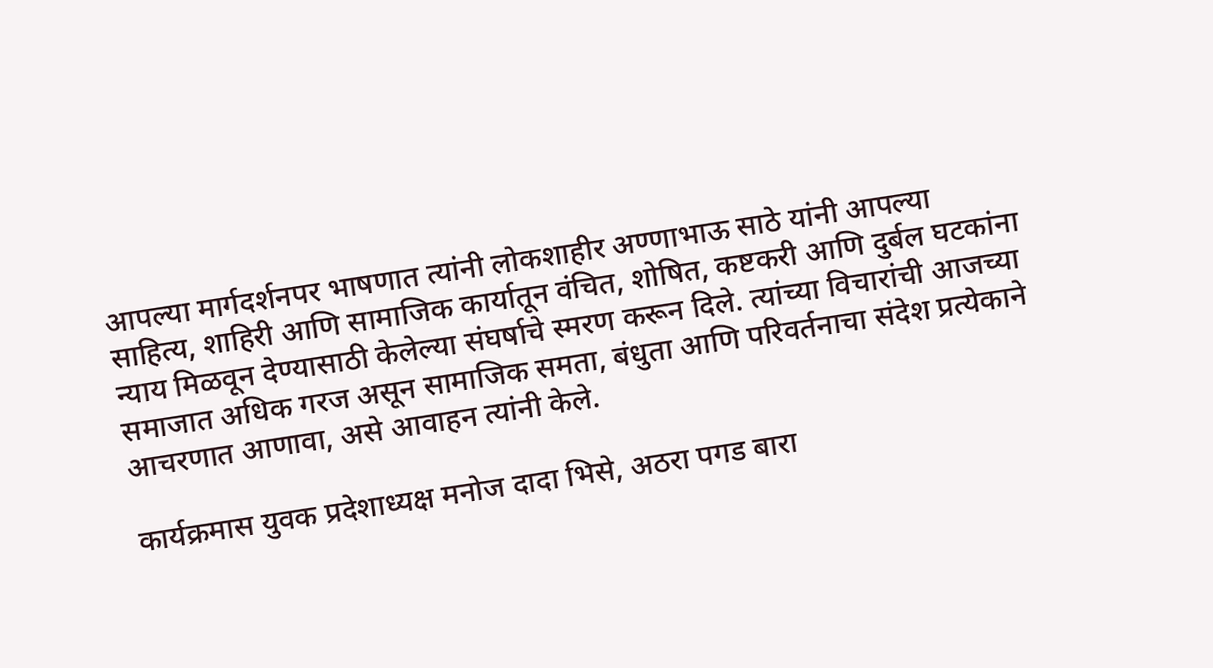आपल्या मार्गदर्शनपर भाषणात त्यांनी लोकशाहीर अण्णाभाऊ साठे यांनी आपल्या साहित्य, शाहिरी आणि सामाजिक कार्यातून वंचित, शोषित, कष्टकरी आणि दुर्बल घटकांना न्याय मिळवून देण्यासाठी केलेल्या संघर्षाचे स्मरण करून दिले. त्यांच्या विचारांची आजच्या समाजात अधिक गरज असून सामाजिक समता, बंधुता आणि परिवर्तनाचा संदेश प्रत्येकाने आचरणात आणावा, असे आवाहन त्यांनी केले.

कार्यक्रमास युवक प्रदेशाध्यक्ष मनोज दादा भिसे, अठरा पगड बारा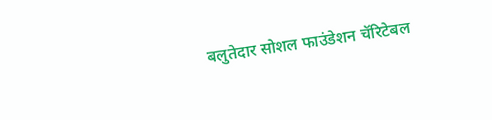बलुतेदार सोशल फाउंडेशन चॅरिटेबल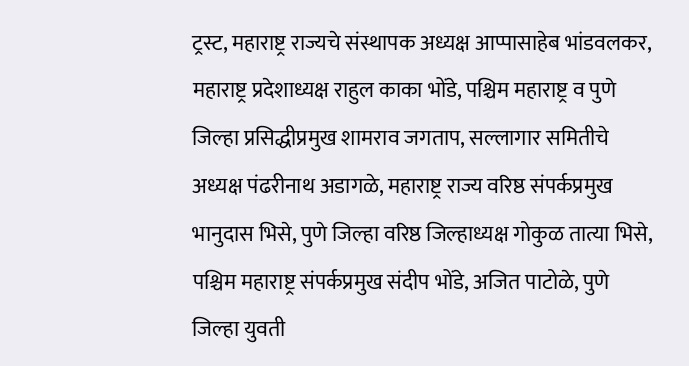ट्रस्ट, महाराष्ट्र राज्यचे संस्थापक अध्यक्ष आप्पासाहेब भांडवलकर, महाराष्ट्र प्रदेशाध्यक्ष राहुल काका भोंडे, पश्चिम महाराष्ट्र व पुणे जिल्हा प्रसिद्धीप्रमुख शामराव जगताप, सल्लागार समितीचे अध्यक्ष पंढरीनाथ अडागळे, महाराष्ट्र राज्य वरिष्ठ संपर्कप्रमुख भानुदास भिसे, पुणे जिल्हा वरिष्ठ जिल्हाध्यक्ष गोकुळ तात्या भिसे, पश्चिम महाराष्ट्र संपर्कप्रमुख संदीप भोंडे, अजित पाटोळे, पुणे जिल्हा युवती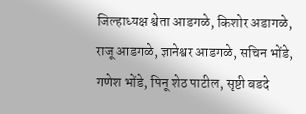जिल्हाध्यक्ष श्वेता आडगळे, किशोर अडागळे, राजू आडगळे, ज्ञानेश्वर आडगळे, सचिन भोंडे, गणेश भोंडे, पिनू शेठ पाटील, सृष्टी बडदे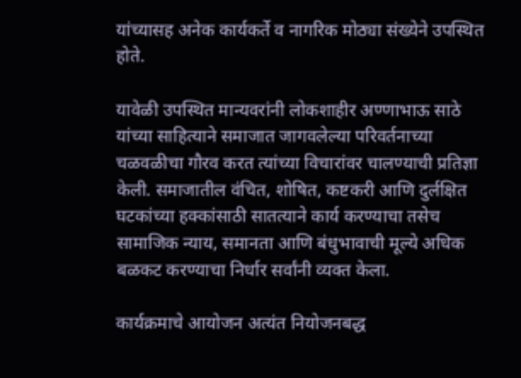यांच्यासह अनेक कार्यकर्ते व नागरिक मोठ्या संख्येने उपस्थित होते.

यावेळी उपस्थित मान्यवरांनी लोकशाहीर अण्णाभाऊ साठे यांच्या साहित्याने समाजात जागवलेल्या परिवर्तनाच्या चळवळीचा गौरव करत त्यांच्या विचारांवर चालण्याची प्रतिज्ञा केली. समाजातील वंचित, शोषित, कष्टकरी आणि दुर्लक्षित घटकांच्या हक्कांसाठी सातत्याने कार्य करण्याचा तसेच सामाजिक न्याय, समानता आणि बंधुभावाची मूल्ये अधिक बळकट करण्याचा निर्धार सर्वांनी व्यक्त केला.

कार्यक्रमाचे आयोजन अत्यंत नियोजनबद्ध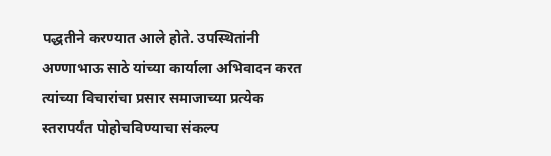पद्धतीने करण्यात आले होते. उपस्थितांनी अण्णाभाऊ साठे यांच्या कार्याला अभिवादन करत त्यांच्या विचारांचा प्रसार समाजाच्या प्रत्येक स्तरापर्यंत पोहोचविण्याचा संकल्प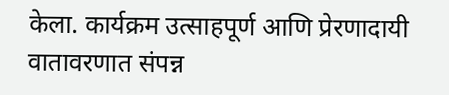केला. कार्यक्रम उत्साहपूर्ण आणि प्रेरणादायी वातावरणात संपन्न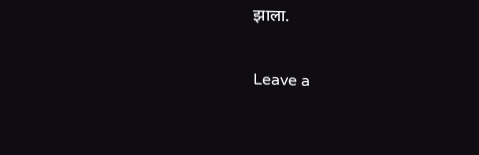झाला.

Leave a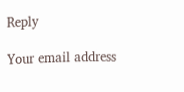Reply

Your email address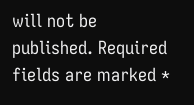will not be published. Required fields are marked *